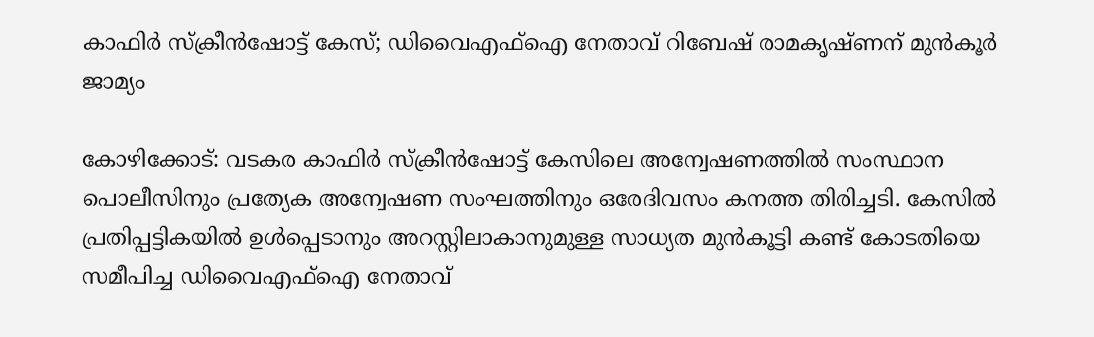കാഫിർ സ്ക്രീൻഷോട്ട് കേസ്; ഡിവൈഎഫ്ഐ നേതാവ് റിബേഷ് രാമകൃഷ്ണന് മുൻകൂർ ജാമ്യം

കോഴിക്കോട്: വടകര കാഫിർ സ്ക്രീൻഷോട്ട് കേസിലെ അന്വേഷണത്തിൽ സംസ്ഥാന പൊലീസിനും പ്രത്യേക അന്വേഷണ സംഘത്തിനും ഒരേദിവസം കനത്ത തിരിച്ചടി. കേസിൽ പ്രതിപ്പട്ടികയിൽ ഉൾപ്പെടാനും അറസ്റ്റിലാകാനുമുള്ള സാധ്യത മുൻകൂട്ടി കണ്ട് കോടതിയെ സമീപിച്ച ഡിവൈഎഫ്ഐ നേതാവ്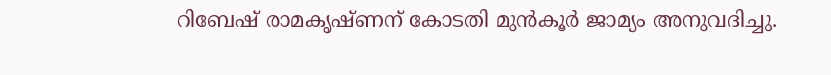റിബേഷ് രാമകൃഷ്ണന് കോടതി മുൻകൂർ ജാമ്യം അനുവദിച്ചു.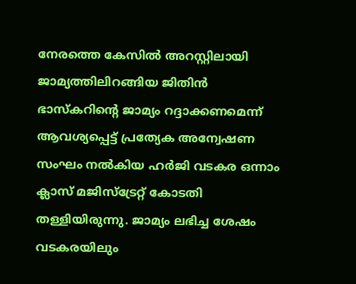നേരത്തെ കേസിൽ അറസ്റ്റിലായി ജാമ്യത്തിലിറങ്ങിയ ജിതിൻ ഭാസ്കറിന്റെ ജാമ്യം റദ്ദാക്കണമെന്ന് ആവശ്യപ്പെട്ട് പ്രത്യേക അന്വേഷണ സംഘം നൽകിയ ഹർജി വടകര ഒന്നാം ക്ലാസ് മജിസ്ട്രേറ്റ് കോടതി തള്ളിയിരുന്നു. ജാമ്യം ലഭിച്ച ശേഷം വടകരയിലും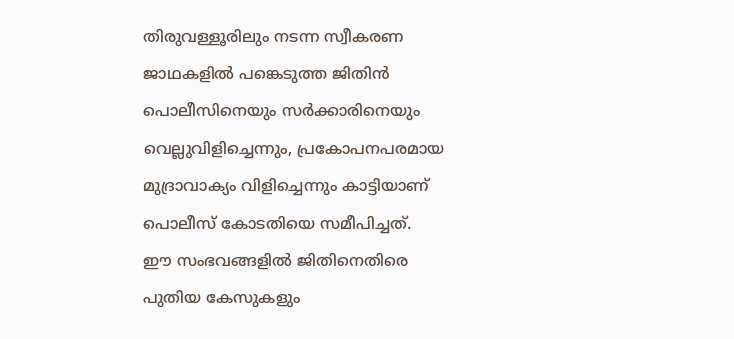തിരുവള്ളൂരിലും നടന്ന സ്വീകരണ ജാഥകളിൽ പങ്കെടുത്ത ജിതിൻ പൊലീസിനെയും സർക്കാരിനെയും വെല്ലുവിളിച്ചെന്നും, പ്രകോപനപരമായ മുദ്രാവാക്യം വിളിച്ചെന്നും കാട്ടിയാണ് പൊലീസ് കോടതിയെ സമീപിച്ചത്.
ഈ സംഭവങ്ങളിൽ ജിതിനെതിരെ പുതിയ കേസുകളും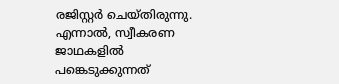രജിസ്റ്റർ ചെയ്തിരുന്നു. എന്നാൽ, സ്വീകരണ ജാഥകളിൽ പങ്കെടുക്കുന്നത്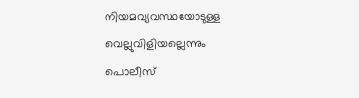നിയമവ്യവസ്ഥയോടുള്ള വെല്ലുവിളിയല്ലെന്നും പൊലീസ്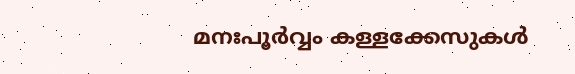മനഃപൂർവ്വം കള്ളക്കേസുകൾ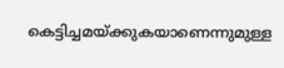കെട്ടിച്ചമയ്ക്കുകയാണെന്നുമുള്ള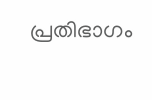പ്രതിഭാഗം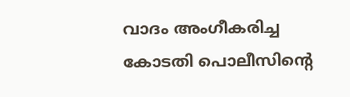വാദം അംഗീകരിച്ച കോടതി പൊലീസിന്റെ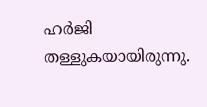ഹർജി തള്ളുകയായിരുന്നു.